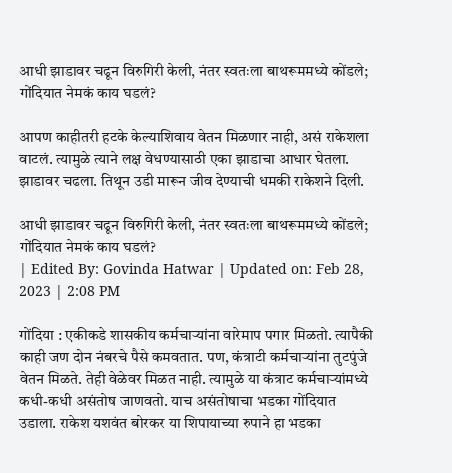आधी झाडावर चढून विरुगिरी केली, नंतर स्वतःला बाथरूममध्ये कोंडले; गोंदियात नेमकं काय घडलं?

आपण काहीतरी हटके केल्याशिवाय वेतन मिळणार नाही, असं राकेशला वाटलं. त्यामुळे त्याने लक्ष वेधण्यासाठी एका झाडाचा आधार घेतला. झाडावर चढला. तिथून उडी मारून जीव देण्याची धमकी राकेशने दिली.

आधी झाडावर चढून विरुगिरी केली, नंतर स्वतःला बाथरूममध्ये कोंडले; गोंदियात नेमकं काय घडलं?
| Edited By: Govinda Hatwar | Updated on: Feb 28, 2023 | 2:08 PM

गोंदिया : एकीकडे शासकीय कर्मचाऱ्यांना वारेमाप पगार मिळतो. त्यापैकी काही जण दोन नंबरचे पैसे कमवतात. पण, कंत्राटी कर्मचाऱ्यांना तुटपुंजे वेतन मिळते. तेही वेळेवर मिळत नाही. त्यामुळे या कंत्राट कर्मचाऱ्यांमध्ये कधी-कधी असंतोष जाणवतो. याच असंतोषाचा भडका गोंदियात उडाला. राकेश यशवंत बोरकर या शिपायाच्या रुपाने हा भडका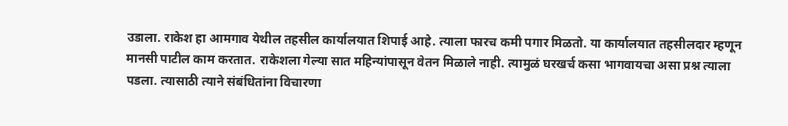उडाला. राकेश हा आमगाव येथील तहसील कार्यालयात शिपाई आहे. त्याला फारच कमी पगार मिळतो. या कार्यालयात तहसीलदार म्हणून मानसी पाटील काम करतात. राकेशला गेल्या सात महिन्यांपासून वेतन मिळाले नाही. त्यामुळं घरखर्च कसा भागवायचा असा प्रश्न त्याला पडला. त्यासाठी त्याने संबंधितांना विचारणा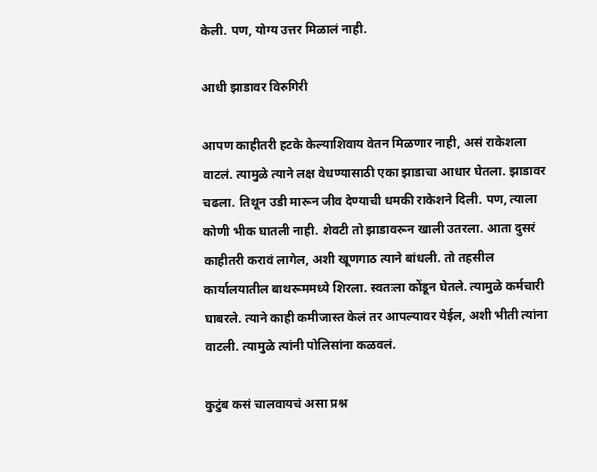केली. पण, योग्य उत्तर मिळालं नाही.

आधी झाडावर विरुगिरी

आपण काहीतरी हटके केल्याशिवाय वेतन मिळणार नाही, असं राकेशला वाटलं. त्यामुळे त्याने लक्ष वेधण्यासाठी एका झाडाचा आधार घेतला. झाडावर चढला. तिथून उडी मारून जीव देण्याची धमकी राकेशने दिली. पण, त्याला कोणी भीक घातली नाही. शेवटी तो झाडावरून खाली उतरला. आता दुसरं काहीतरी करावं लागेल, अशी खूणगाठ त्याने बांधली. तो तहसील कार्यालयातील बाथरूममध्ये शिरला. स्वतःला कोंडून घेतले. त्यामुळे कर्मचारी घाबरले. त्याने काही कमीजास्त केलं तर आपल्यावर येईल, अशी भीती त्यांना वाटली. त्यामुळे त्यांनी पोलिसांना कळवलं.

कुटुंब कसं चालवायचं असा प्रश्न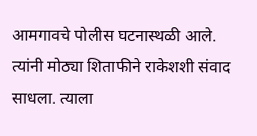आमगावचे पोलीस घटनास्थळी आले. त्यांनी मोठ्या शिताफीने राकेशशी संवाद साधला. त्याला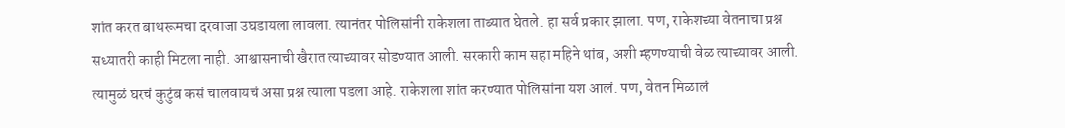शांत करत बाथरूमचा दरवाजा उघडायला लावला. त्यानंतर पोलिसांनी राकेशला ताब्यात घेतले. हा सर्व प्रकार झाला. पण, राकेशच्या वेतनाचा प्रश्न सध्यातरी काही मिटला नाही. आश्वासनाची खैरात त्याच्यावर सोडण्यात आली. सरकारी काम सहा महिने थांब, अशी म्हणण्याची वेळ त्याच्यावर आली. त्यामुळं घरचं कुटुंब कसं चालवायचं असा प्रश्न त्याला पडला आहे. राकेशला शांत करण्यात पोलिसांना यश आलं. पण, वेतन मिळालं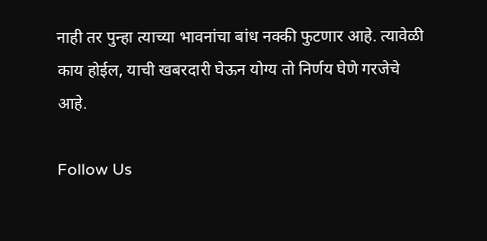नाही तर पुन्हा त्याच्या भावनांचा बांध नक्की फुटणार आहे. त्यावेळी काय होईल, याची खबरदारी घेऊन योग्य तो निर्णय घेणे गरजेचे आहे.

Follow Us